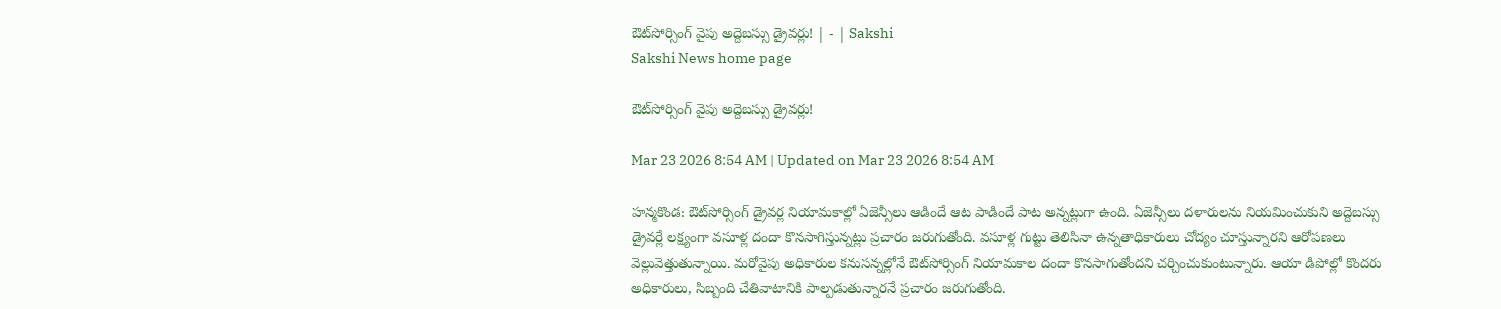ఔట్‌సోర్సింగ్‌ వైపు అద్దెబస్సు డ్రైవర్లు! | - | Sakshi
Sakshi News home page

ఔట్‌సోర్సింగ్‌ వైపు అద్దెబస్సు డ్రైవర్లు!

Mar 23 2026 8:54 AM | Updated on Mar 23 2026 8:54 AM

హన్మకొండ: ఔట్‌సోర్సింగ్‌ డ్రైవర్ల నియామకాల్లో ఏజెన్సీలు ఆడిందే ఆట పాడిందే పాట అన్నట్లుగా ఉంది. ఏజెన్సీలు దళారులను నియమించుకుని అద్దెబస్సు డ్రైవర్లే లక్ష్యంగా వసూళ్ల దందా కొనసాగిస్తున్నట్లు ప్రచారం జరుగుతోంది. వసూళ్ల గుట్టు తెలిసినా ఉన్నతాధికారులు చోద్యం చూస్తున్నారని ఆరోపణలు వెల్లువెత్తుతున్నాయి. మరోవైపు అధికారుల కనుసన్నల్లోనే ఔట్‌సోర్సింగ్‌ నియామకాల దందా కొనసాగుతోందని చర్చించుకుంటున్నారు. ఆయా డిపోల్లో కొందరు అధికారులు, సిబ్బంది చేతివాటానికి పాల్పడుతున్నారనే ప్రచారం జరుగుతోంది.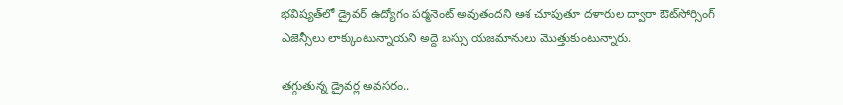భవిష్యత్‌లో డ్రైవర్‌ ఉద్యోగం పర్మనెంట్‌ అవుతందని ఆశ చూపుతూ దళారుల ద్వారా ఔట్‌సోర్సింగ్‌ ఎజెన్సీలు లాక్కుంటున్నాయని అద్దె బస్సు యజమానులు మొత్తుకుంటున్నారు.

తగ్గుతున్న డ్రైవర్ల అవసరం..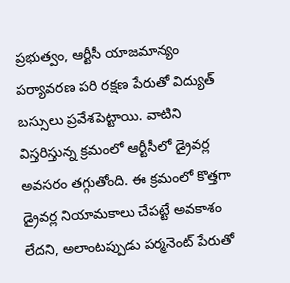ప్రభుత్వం, ఆర్టీసీ యాజమాన్యం పర్యావరణ పరి రక్షణ పేరుతో విద్యుత్‌ బస్సులు ప్రవేశపెట్టాయి. వాటిని విస్తరిస్తున్న క్రమంలో ఆర్టీసీలో డ్రైవర్ల అవసరం తగ్గుతోంది. ఈ క్రమంలో కొత్తగా డ్రైవర్ల నియామకాలు చేపట్టే అవకాశం లేదని, అలాంటప్పుడు పర్మనెంట్‌ పేరుతో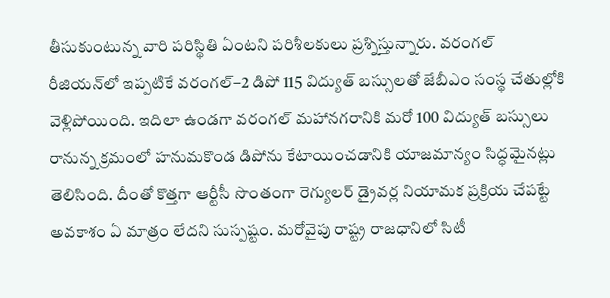తీసుకుంటున్న వారి పరిస్థితి ఏంటని పరిశీలకులు ప్రశ్నిస్తున్నారు. వరంగల్‌ రీజియన్‌లో ఇప్పటికే వరంగల్‌–2 డిపో 115 విద్యుత్‌ బస్సులతో జేబీఎం సంస్థ చేతుల్లోకి వెళ్లిపోయింది. ఇదిలా ఉండగా వరంగల్‌ మహానగరానికి మరో 100 విద్యుత్‌ బస్సులు రానున్న క్రమంలో హనుమకొండ డిపోను కేటాయించడానికి యాజమాన్యం సిద్ధమైనట్లు తెలిసింది. దీంతో కొత్తగా ఆర్టీసీ సొంతంగా రెగ్యులర్‌ డ్రైవర్ల నియామక ప్రక్రియ చేపట్టే అవకాశం ఏ మాత్రం లేదని సుస్పష్టం. మరోవైపు రాష్ట్ర రాజధానిలో సిటీ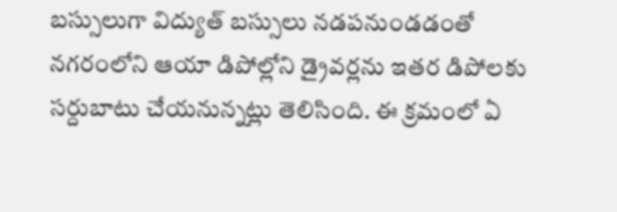బస్సులుగా విద్యుత్‌ బస్సులు నడపనుండడంతో నగరంలోని ఆయా డిపోల్లోని డ్రైవర్లను ఇతర డిపోలకు సర్దుబాటు చేయనున్నట్లు తెలిసింది. ఈ క్రమంలో ఏ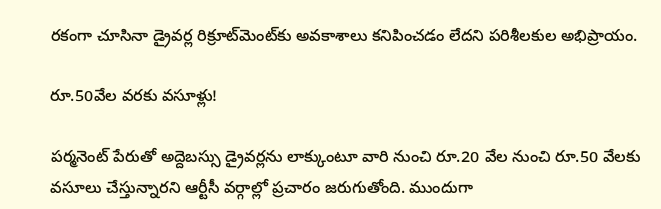రకంగా చూసినా డ్రైవర్ల రిక్రూట్‌మెంట్‌కు అవకాశాలు కనిపించడం లేదని పరిశీలకుల అభిప్రాయం.

రూ.50వేల వరకు వసూళ్లు!

పర్మనెంట్‌ పేరుతో అద్దెబస్సు డ్రైవర్లను లాక్కుంటూ వారి నుంచి రూ.20 వేల నుంచి రూ.50 వేలకు వసూలు చేస్తున్నారని ఆర్టీసీ వర్గాల్లో ప్రచారం జరుగుతోంది. ముందుగా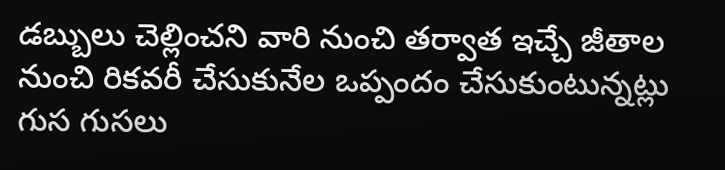డబ్బులు చెల్లించని వారి నుంచి తర్వాత ఇచ్చే జీతాల నుంచి రికవరీ చేసుకునేల ఒప్పందం చేసుకుంటున్నట్లు గుస గుసలు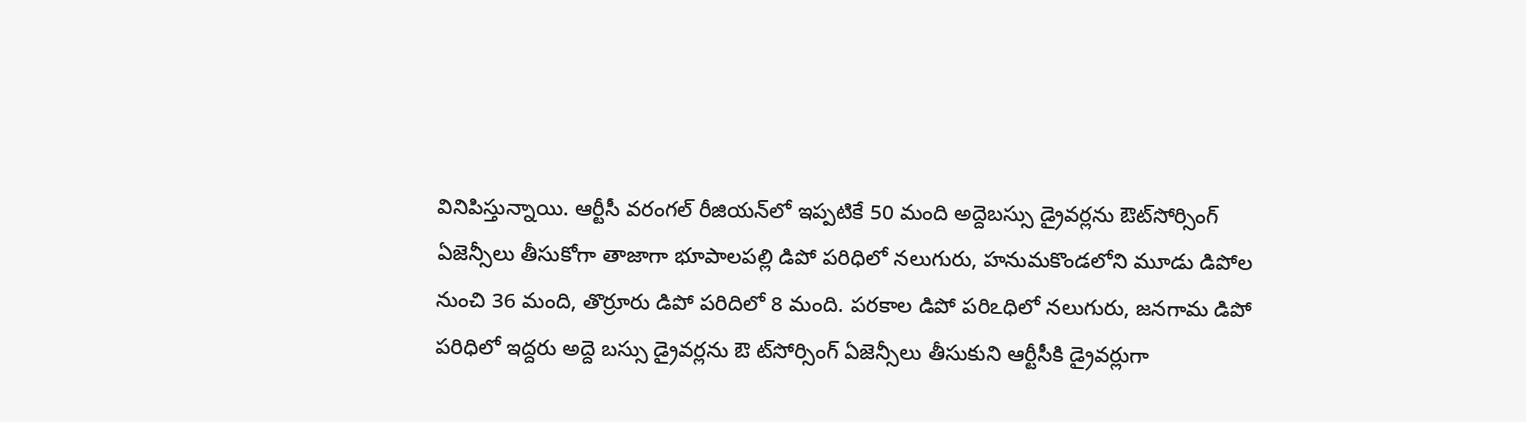వినిపిస్తున్నాయి. ఆర్టీసీ వరంగల్‌ రీజియన్‌లో ఇప్పటికే 50 మంది అద్దెబస్సు డ్రైవర్లను ఔట్‌సోర్సింగ్‌ ఏజెన్సీలు తీసుకోగా తాజాగా భూపాలపల్లి డిపో పరిధిలో నలుగురు, హనుమకొండలోని మూడు డిపోల నుంచి 36 మంది, తొర్రూరు డిపో పరిదిలో 8 మంది. పరకాల డిపో పరిఽధిలో నలుగురు, జనగామ డిపో పరిధిలో ఇద్దరు అద్దె బస్సు డ్రైవర్లను ఔ ట్‌సోర్సింగ్‌ ఏజెన్సీలు తీసుకుని ఆర్టీసీకి డ్రైవర్లుగా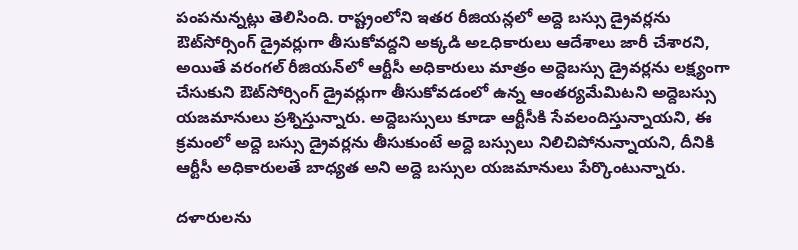పంపనున్నట్లు తెలిసింది. రాష్ట్రంలోని ఇతర రీజియన్లలో అద్దె బస్సు డ్రైవర్లను ఔట్‌సోర్సింగ్‌ డ్రైవర్లుగా తీసుకోవద్దని అక్కడి అఽధికారులు ఆదేశాలు జారీ చేశారని, అయితే వరంగల్‌ రీజియన్‌లో ఆర్టీసీ అధికారులు మాత్రం అద్దెబస్సు డ్రైవర్లను లక్ష్యంగా చేసుకుని ఔట్‌సోర్సింగ్‌ డ్రైవర్లుగా తీసుకోవడంలో ఉన్న ఆంతర్యమేమిటని అద్దెబస్సు యజమానులు ప్రశ్నిస్తున్నారు. అద్దెబస్సులు కూడా ఆర్టీసీకి సేవలందిస్తున్నాయని, ఈ క్రమంలో అద్దె బస్సు డ్రైవర్లను తీసుకుంటే అద్దె బస్సులు నిలిచిపోనున్నాయని, దీనికి ఆర్టీసీ అధికారులతే బాధ్యత అని అద్దె బస్సుల యజమానులు పేర్కొంటున్నారు.

దళారులను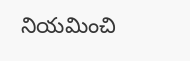నియమించి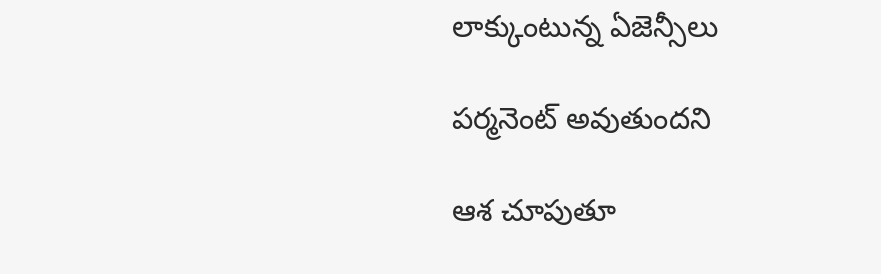లాక్కుంటున్న ఏజెన్సీలు

పర్మనెంట్‌ అవుతుందని

ఆశ చూపుతూ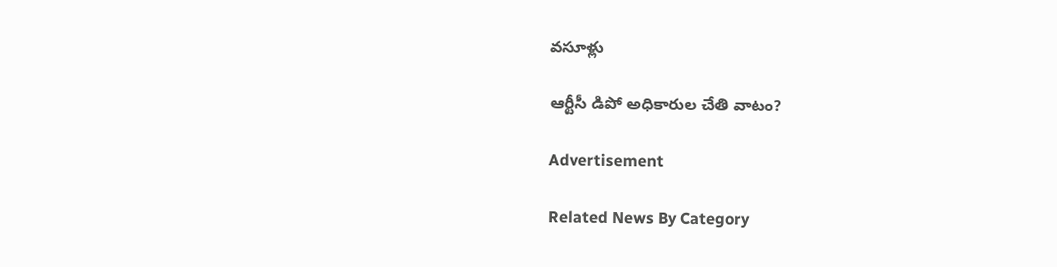వసూళ్లు

ఆర్టీసీ డిపో అధికారుల చేతి వాటం?

Advertisement

Related News By Category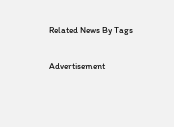Related News By Tags

Advertisement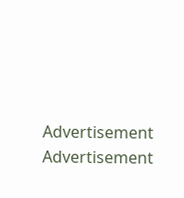Advertisement
Advertisement